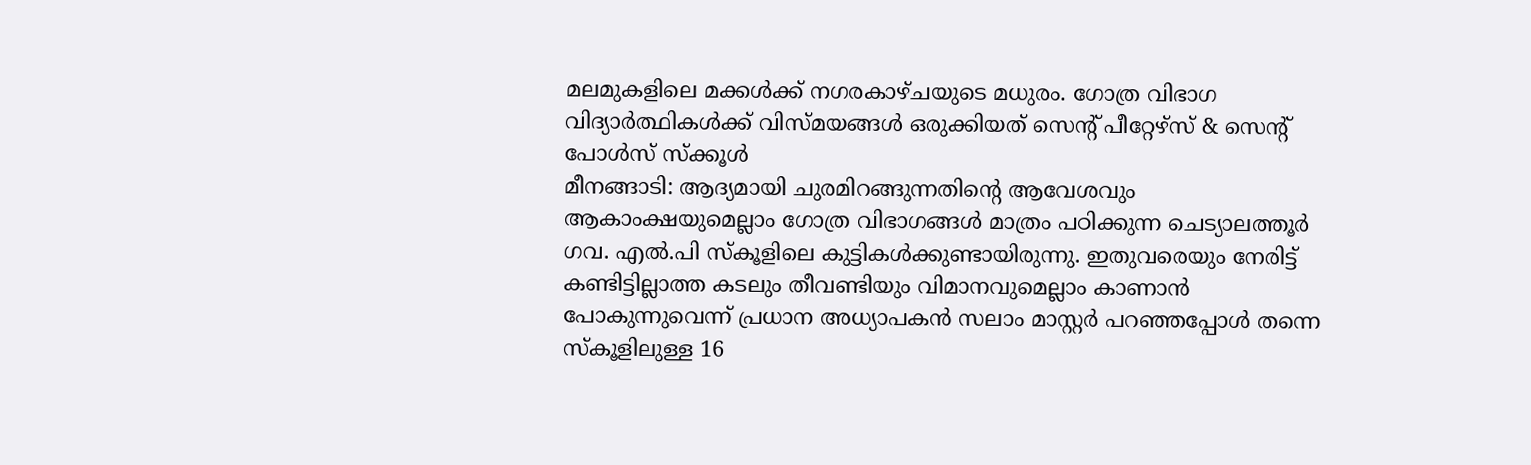മലമുകളിലെ മക്കൾക്ക് നഗരകാഴ്ചയുടെ മധുരം. ഗോത്ര വിഭാഗ വിദ്യാർത്ഥികൾക്ക് വിസ്മയങ്ങൾ ഒരുക്കിയത് സെൻ്റ് പീറ്റേഴ്സ് & സെൻ്റ് പോൾസ് സ്ക്കൂൾ
മീനങ്ങാടി: ആദ്യമായി ചുരമിറങ്ങുന്നതിൻ്റെ ആവേശവും ആകാംക്ഷയുമെല്ലാം ഗോത്ര വിഭാഗങ്ങൾ മാത്രം പഠിക്കുന്ന ചെട്യാലത്തൂർ ഗവ. എൽ.പി സ്കൂളിലെ കുട്ടികൾക്കുണ്ടായിരുന്നു. ഇതുവരെയും നേരിട്ട് കണ്ടിട്ടില്ലാത്ത കടലും തീവണ്ടിയും വിമാനവുമെല്ലാം കാണാൻ പോകുന്നുവെന്ന് പ്രധാന അധ്യാപകൻ സലാം മാസ്റ്റർ പറഞ്ഞപ്പോൾ തന്നെ സ്കൂളിലുള്ള 16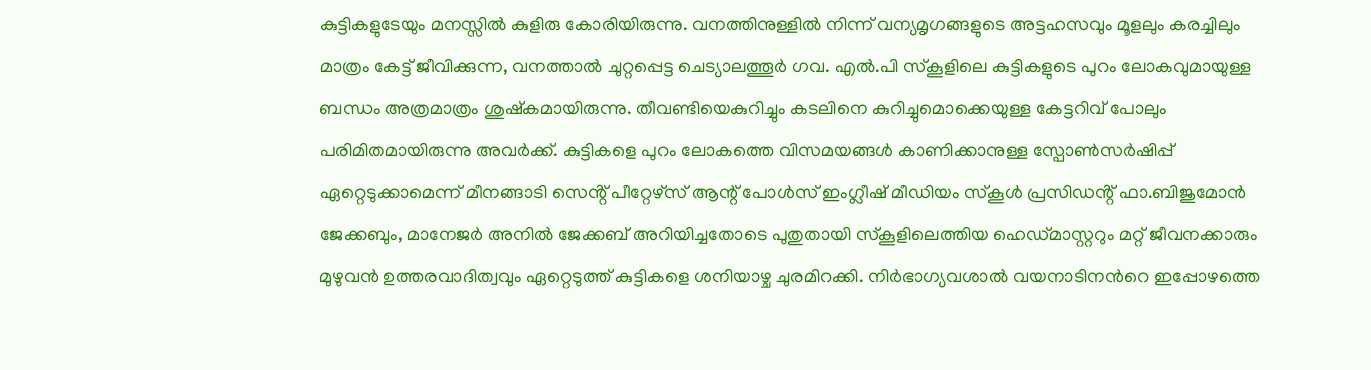കുട്ടികളുടേയും മനസ്സിൽ കുളിരു കോരിയിരുന്നു. വനത്തിനുള്ളിൽ നിന്ന് വന്യമൃഗങ്ങളുടെ അട്ടഹസവും മൂളലും കരച്ചിലും മാത്രം കേട്ട് ജീവിക്കുന്ന, വനത്താൽ ചുറ്റപ്പെട്ട ചെട്യാലത്തൂർ ഗവ. എൽ.പി സ്കൂളിലെ കുട്ടികളുടെ പുറം ലോകവുമായുള്ള ബന്ധം അത്രമാത്രം ശുഷ്കമായിരുന്നു. തീവണ്ടിയെകുറിച്ചും കടലിനെ കുറിച്ചുമൊക്കെയുള്ള കേട്ടറിവ് പോലും പരിമിതമായിരുന്നു അവർക്ക്. കുട്ടികളെ പുറം ലോകത്തെ വിസമയങ്ങൾ കാണിക്കാനുള്ള സ്പോൺസർഷിപ്പ് ഏറ്റെടുക്കാമെന്ന് മീനങ്ങാടി സെൻ്റ് പീറ്റേഴ്സ് ആന്റ് പോൾസ് ഇംഗ്ലീഷ് മീഡിയം സ്കൂൾ പ്രസിഡൻ്റ് ഫാ.ബിജുമോൻ ജേക്കബും, മാനേജർ അനിൽ ജേക്കബ് അറിയിച്ചതോടെ പുതുതായി സ്കൂളിലെത്തിയ ഹെഡ്മാസ്റ്ററും മറ്റ് ജീവനക്കാരും മുഴുവൻ ഉത്തരവാദിത്വവും ഏറ്റെടുത്ത് കുട്ടികളെ ശനിയാഴ്ച ചുരമിറക്കി. നിർഭാഗ്യവശാൽ വയനാടിനൻറെ ഇപ്പോഴത്തെ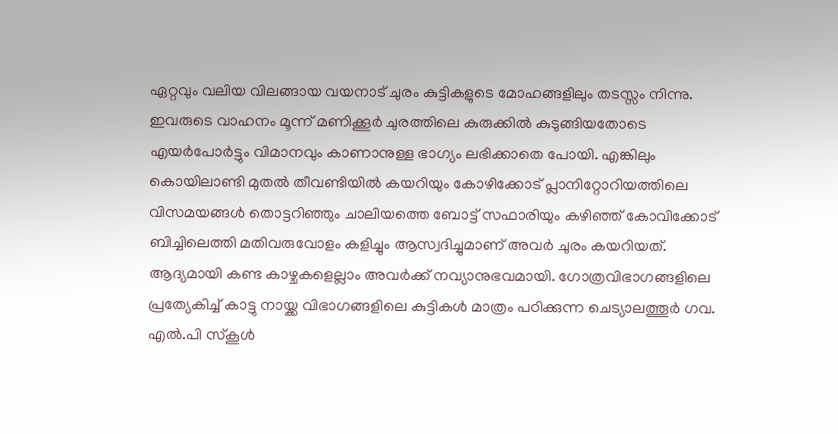ഏറ്റവും വലിയ വിലങ്ങായ വയനാട് ചുരം കുട്ടികളുടെ മോഹങ്ങളിലും തടസ്സം നിന്നു. ഇവരുടെ വാഹനം മൂന്ന് മണിക്കൂർ ചുരത്തിലെ കുരുക്കിൽ കുടുങ്ങിയതോടെ എയർപോർട്ടും വിമാനവും കാണാനുള്ള ഭാഗ്യം ലഭിക്കാതെ പോയി. എങ്കിലും കൊയിലാണ്ടി മുതൽ തീവണ്ടിയിൽ കയറിയും കോഴിക്കോട് പ്ലാനിറ്റോറിയത്തിലെ വിസമയങ്ങൾ തൊട്ടറിഞ്ഞും ചാലിയത്തെ ബോട്ട് സഫാരിയും കഴിഞ്ഞ് കോവിക്കോട് ബിച്ചിലെത്തി മതിവരുവോളം കളിച്ചും ആസ്വദിച്ചുമാണ് അവർ ചുരം കയറിയത്. ആദ്യമായി കണ്ട കാഴ്ചകളെല്ലാം അവർക്ക് നവ്യാനുഭവമായി. ഗോത്രവിഭാഗങ്ങളിലെ പ്രത്യേകിച്ച് കാട്ടു നായ്ക്ക വിഭാഗങ്ങളിലെ കുട്ടികൾ മാത്രം പഠിക്കുന്ന ചെട്യാലത്തൂർ ഗവ. എൽ.പി സ്കൂൾ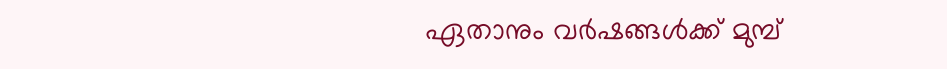ഏതാനും വർഷങ്ങൾക്ക് മുമ്പ്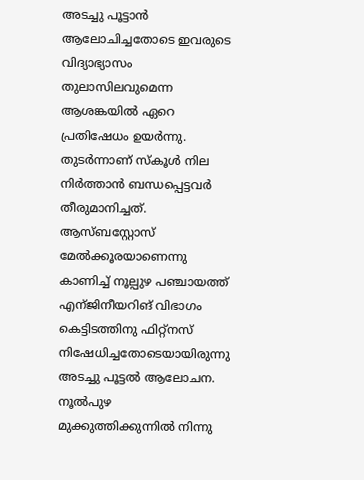അടച്ചു പൂട്ടാൻ ആലോചിച്ചതോടെ ഇവരുടെ വിദ്യാഭ്യാസം തുലാസിലവുമെന്ന ആശങ്കയിൽ ഏറെ പ്രതിഷേധം ഉയർന്നു. തുടർന്നാണ് സ്കൂൾ നില നിർത്താൻ ബന്ധപ്പെട്ടവർ തീരുമാനിച്ചത്. ആസ്ബസ്റ്റോസ് മേൽക്കൂരയാണെന്നു കാണിച്ച് നൂല്പുഴ പഞ്ചായത്ത് എന്ജിനീയറിങ് വിഭാഗം കെട്ടിടത്തിനു ഫിറ്റ്നസ് നിഷേധിച്ചതോടെയായിരുന്നു അടച്ചു പൂട്ടൽ ആലോചന. നൂൽപുഴ മുക്കുത്തിക്കുന്നിൽ നിന്നു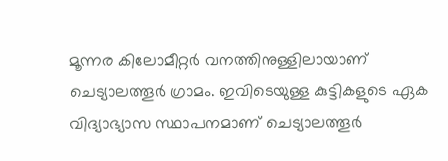മൂന്നര കിലോമീറ്റർ വനത്തിനുള്ളിലായാണ് ചെട്യാലത്തൂർ ഗ്രാമം. ഇവിടെയുള്ള കുട്ടികളുടെ ഏക വിദ്യാഭ്യാസ സ്ഥാപനമാണ് ചെട്യാലത്തൂർ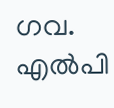ഗവ. എൽപി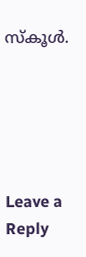സ്കൂൾ.





Leave a Reply